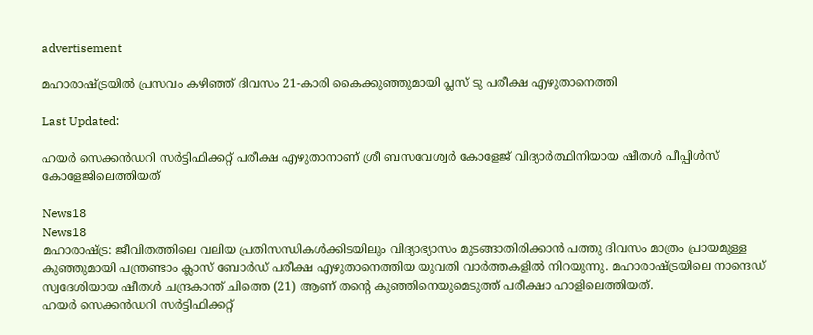advertisement

മഹാരാഷ്ട്രയിൽ പ്രസവം കഴിഞ്ഞ് ദിവസം 21-കാരി കൈക്കുഞ്ഞുമായി പ്ലസ് ടു പരീക്ഷ എഴുതാനെത്തി

Last Updated:

ഹയർ സെക്കൻഡറി സർട്ടിഫിക്കറ്റ് പരീക്ഷ എഴുതാനാണ് ശ്രീ ബസവേശ്വർ കോളേജ് വിദ്യാർത്ഥിനിയായ ഷീതൾ പീപ്പിൾസ് കോളേജിലെത്തിയത്

News18
News18
മഹാരാഷ്ട്ര: ജീവിതത്തിലെ വലിയ പ്രതിസന്ധികൾക്കിടയിലും വിദ്യാഭ്യാസം മുടങ്ങാതിരിക്കാൻ പത്തു ദിവസം മാത്രം പ്രായമുള്ള കുഞ്ഞുമായി പന്ത്രണ്ടാം ക്ലാസ് ബോർഡ് പരീക്ഷ എഴുതാനെത്തിയ യുവതി വാർത്തകളിൽ നിറയുന്നു. മഹാരാഷ്ട്രയിലെ നാന്ദെഡ് സ്വദേശിയായ ഷീതൾ ചന്ദ്രകാന്ത് ചിത്തെ (21) ആണ് തന്റെ കുഞ്ഞിനെയുമെടുത്ത് പരീക്ഷാ ഹാളിലെത്തിയത്.
ഹയർ സെക്കൻഡറി സർട്ടിഫിക്കറ്റ്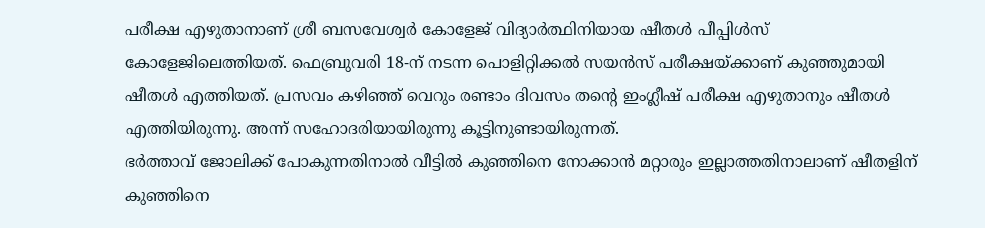പരീക്ഷ എഴുതാനാണ് ശ്രീ ബസവേശ്വർ കോളേജ് വിദ്യാർത്ഥിനിയായ ഷീതൾ പീപ്പിൾസ് കോളേജിലെത്തിയത്. ഫെബ്രുവരി 18-ന് നടന്ന പൊളിറ്റിക്കൽ സയൻസ് പരീക്ഷയ്ക്കാണ് കുഞ്ഞുമായി ഷീതൾ എത്തിയത്. പ്രസവം കഴിഞ്ഞ് വെറും രണ്ടാം ദിവസം തന്റെ ഇംഗ്ലീഷ് പരീക്ഷ എഴുതാനും ഷീതൾ എത്തിയിരുന്നു. അന്ന് സഹോദരിയായിരുന്നു കൂട്ടിനുണ്ടായിരുന്നത്.
ഭർത്താവ് ജോലിക്ക് പോകുന്നതിനാൽ വീട്ടിൽ കുഞ്ഞിനെ നോക്കാൻ മറ്റാരും ഇല്ലാത്തതിനാലാണ് ഷീതളിന് കുഞ്ഞിനെ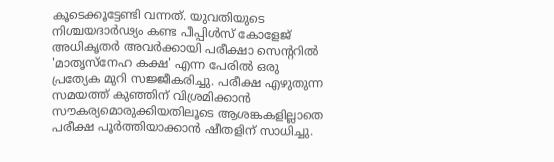കൂടെക്കൂട്ടേണ്ടി വന്നത്. യുവതിയുടെ നിശ്ചയദാർഢ്യം കണ്ട പീപ്പിൾസ് കോളേജ് അധികൃതർ അവർക്കായി പരീക്ഷാ സെന്ററിൽ 'മാതൃസ്‌നേഹ കക്ഷ' എന്ന പേരിൽ ഒരു പ്രത്യേക മുറി സജ്ജീകരിച്ചു. പരീക്ഷ എഴുതുന്ന സമയത്ത് കുഞ്ഞിന് വിശ്രമിക്കാൻ സൗകര്യമൊരുക്കിയതിലൂടെ ആശങ്കകളില്ലാതെ പരീക്ഷ പൂർത്തിയാക്കാൻ ഷീതളിന് സാധിച്ചു.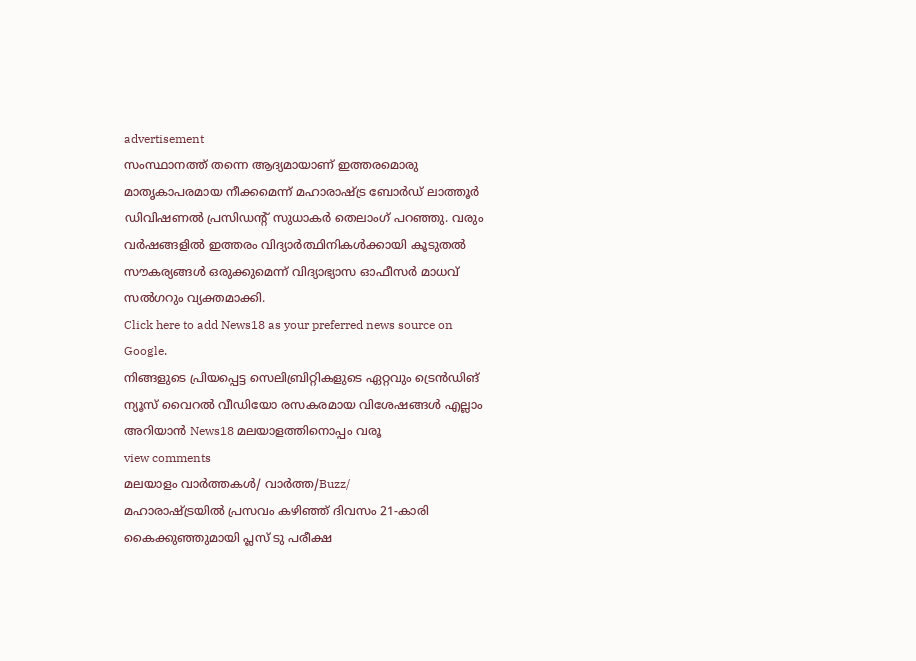advertisement
സംസ്ഥാനത്ത് തന്നെ ആദ്യമായാണ് ഇത്തരമൊരു മാതൃകാപരമായ നീക്കമെന്ന് മഹാരാഷ്ട്ര ബോർഡ് ലാത്തൂർ ഡിവിഷണൽ പ്രസിഡന്റ് സുധാകർ തെലാംഗ് പറഞ്ഞു. വരും വർഷങ്ങളിൽ ഇത്തരം വിദ്യാർത്ഥിനികൾക്കായി കൂടുതൽ സൗകര്യങ്ങൾ ഒരുക്കുമെന്ന് വിദ്യാഭ്യാസ ഓഫീസർ മാധവ് സൽഗറും വ്യക്തമാക്കി.
Click here to add News18 as your preferred news source on Google.
നിങ്ങളുടെ പ്രിയപ്പെട്ട സെലിബ്രിറ്റികളുടെ ഏറ്റവും ട്രെൻഡിങ് ന്യൂസ് വൈറൽ വീഡിയോ രസകരമായ വിശേഷങ്ങൾ എല്ലാം അറിയാൻ News18 മലയാളത്തിനൊപ്പം വരൂ
view comments
മലയാളം വാർത്തകൾ/ വാർത്ത/Buzz/
മഹാരാഷ്ട്രയിൽ പ്രസവം കഴിഞ്ഞ് ദിവസം 21-കാരി കൈക്കുഞ്ഞുമായി പ്ലസ് ടു പരീക്ഷ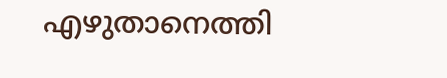എഴുതാനെത്തി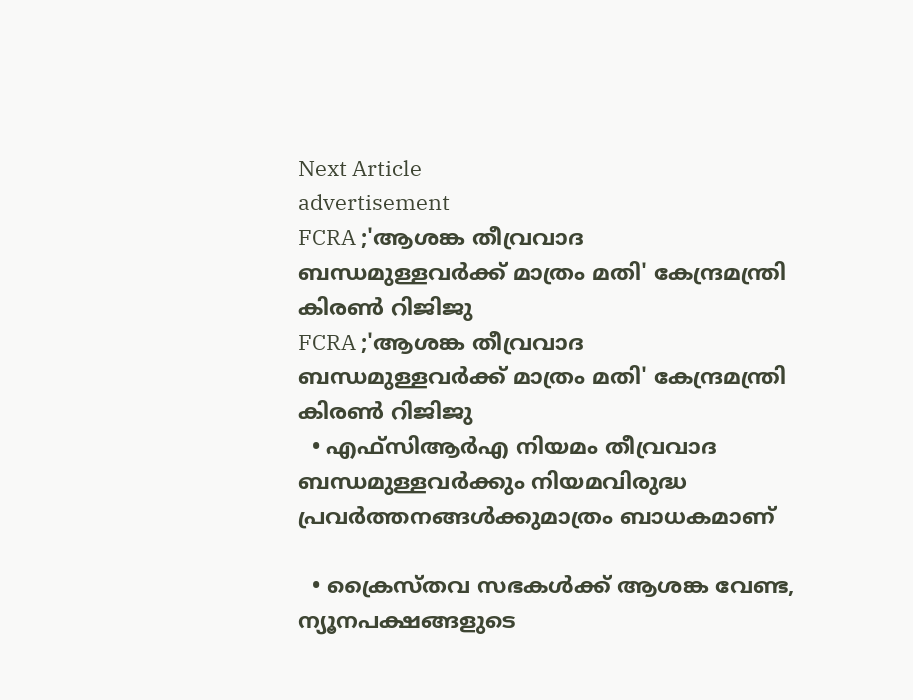Next Article
advertisement
FCRA ;'ആശങ്ക തീവ്രവാദ ബന്ധമുള്ളവർക്ക് മാത്രം മതി' കേന്ദ്രമന്ത്രി കിരണ്‍ റിജിജു
FCRA ;'ആശങ്ക തീവ്രവാദ ബന്ധമുള്ളവർക്ക് മാത്രം മതി' കേന്ദ്രമന്ത്രി കിരണ്‍ റിജിജു
  • എഫ്‌സിആർഎ നിയമം തീവ്രവാദ ബന്ധമുള്ളവർക്കും നിയമവിരുദ്ധ പ്രവർത്തനങ്ങൾക്കുമാത്രം ബാധകമാണ്

  • ക്രൈസ്തവ സഭകൾക്ക് ആശങ്ക വേണ്ട, ന്യൂനപക്ഷങ്ങളുടെ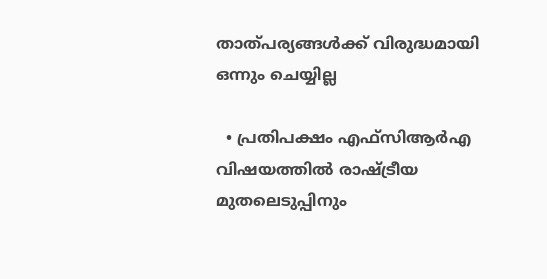താത്പര്യങ്ങൾക്ക് വിരുദ്ധമായി ഒന്നും ചെയ്യില്ല

  • പ്രതിപക്ഷം എഫ്‌സിആർഎ വിഷയത്തിൽ രാഷ്ട്രീയ മുതലെടുപ്പിനും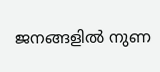ജനങ്ങളിൽ നുണ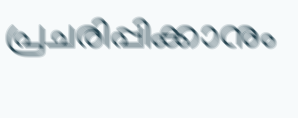പ്രചരിപ്പിക്കാനും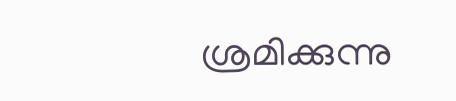ശ്രമിക്കുന്നു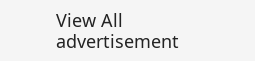View All
advertisement